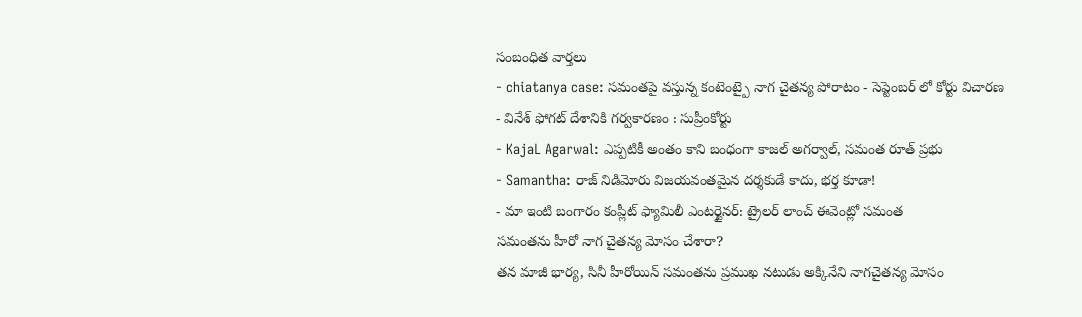సంబంధిత వార్తలు
- chiatanya case: సమంతపై వస్తున్న కంటెంట్పై నాగ చైతన్య పోరాటం - సెప్టెంబర్ లో కోర్టు విచారణ
- వినేశ్ ఫోగట్ దేశానికి గర్వకారణం : సుప్రీంకోర్టు
- KajaL Agarwal: ఎప్పటికీ అంతం కాని బంధంగా కాజల్ అగర్వాల్, సమంత రూత్ ప్రభు
- Samantha: రాజ్ నిడిమోరు విజయవంతమైన దర్శకుడే కాదు, భర్త కూడా!
- మా ఇంటి బంగారం కంప్లీట్ ఫ్యామిలీ ఎంటర్టైనర్: ట్రైలర్ లాంచ్ ఈవెంట్లో సమంత
సమంతను హీరో నాగ చైతన్య మోసం చేశారా?
తన మాజీ భార్య, సినీ హీరోయిన్ సమంతను ప్రముఖ నటుడు అక్కినేని నాగచైతన్య మోసం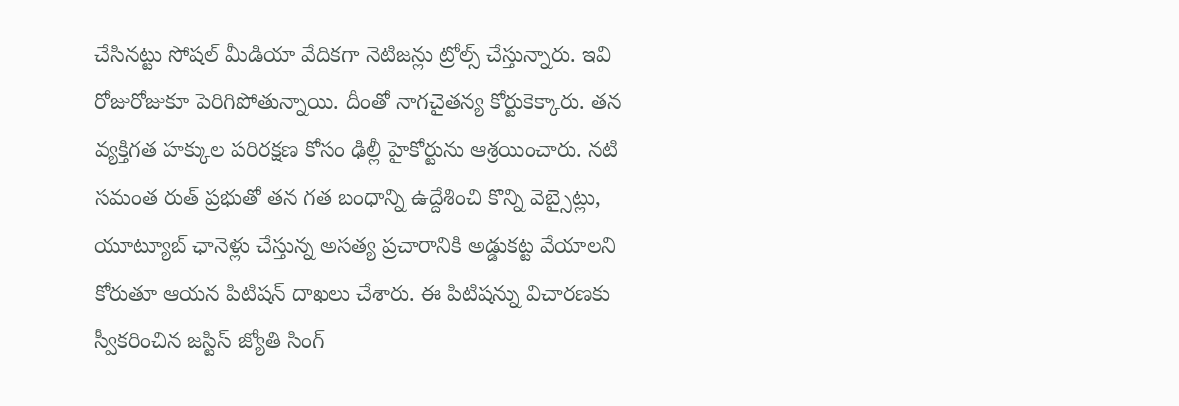చేసినట్టు సోషల్ మీడియా వేదికగా నెటిజన్లు ట్రోల్స్ చేస్తున్నారు. ఇవి రోజురోజుకూ పెరిగిపోతున్నాయి. దీంతో నాగచైతన్య కోర్టుకెక్కారు. తన వ్యక్తిగత హక్కుల పరిరక్షణ కోసం ఢిల్లీ హైకోర్టును ఆశ్రయించారు. నటి సమంత రుత్ ప్రభుతో తన గత బంధాన్ని ఉద్దేశించి కొన్ని వెబ్సైట్లు, యూట్యూబ్ ఛానెళ్లు చేస్తున్న అసత్య ప్రచారానికి అడ్డుకట్ట వేయాలని కోరుతూ ఆయన పిటిషన్ దాఖలు చేశారు. ఈ పిటిషన్ను విచారణకు స్వీకరించిన జస్టిస్ జ్యోతి సింగ్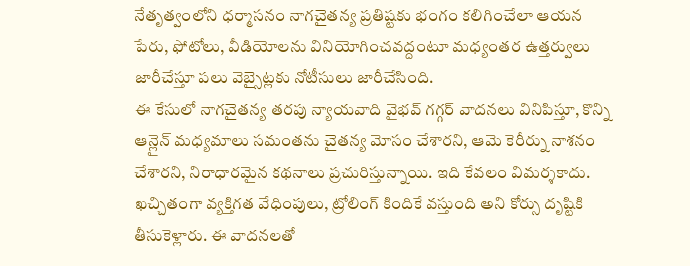నేతృత్వంలోని ధర్మాసనం నాగచైతన్య ప్రతిష్టకు భంగం కలిగించేలా ఆయన పేరు, ఫోటోలు, వీడియోలను వినియోగించవద్దంటూ మధ్యంతర ఉత్తర్వులు జారీచేస్తూ పలు వెబ్సైట్లకు నోటీసులు జారీచేసింది.
ఈ కేసులో నాగచైతన్య తరపు న్యాయవాది వైభవ్ గగ్గర్ వాదనలు వినిపిస్తూ, కొన్ని ఆన్లైన్ మధ్యమాలు సమంతను చైతన్య మోసం చేశారని, ఆమె కెరీర్ను నాశనం చేశారని, నిరాధారమైన కథనాలు ప్రచురిస్తున్నాయి. ఇది కేవలం విమర్శకాదు. ఖచ్చితంగా వ్యక్తిగత వేధింపులు, ట్రోలింగ్ కిందికే వస్తుంది అని కోర్సు దృష్టికి తీసుకెళ్లారు. ఈ వాదనలతో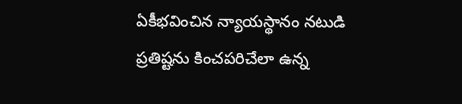ఏకీభవించిన న్యాయస్థానం నటుడి ప్రతిష్టను కించపరిచేలా ఉన్న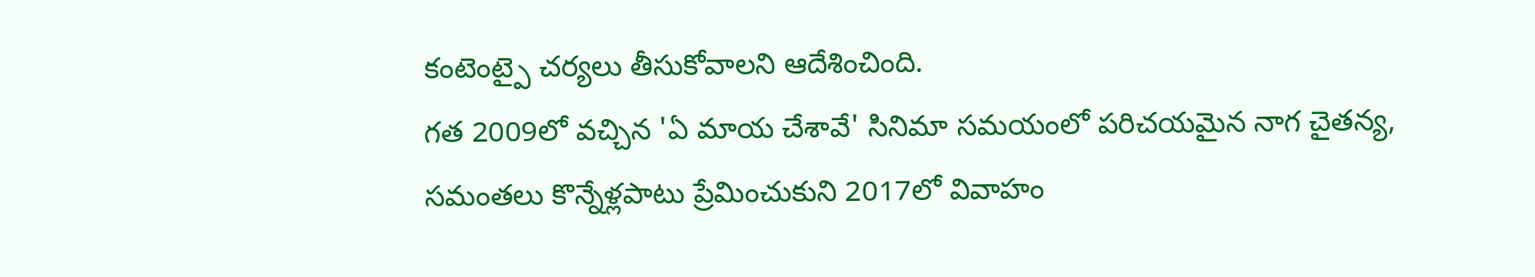కంటెంట్పై చర్యలు తీసుకోవాలని ఆదేశించింది.
గత 2009లో వచ్చిన 'ఏ మాయ చేశావే' సినిమా సమయంలో పరిచయమైన నాగ చైతన్య, సమంతలు కొన్నేళ్లపాటు ప్రేమించుకుని 2017లో వివాహం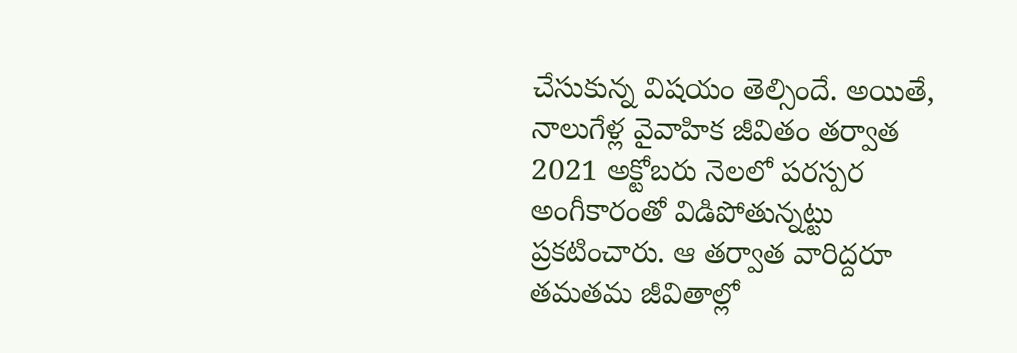చేసుకున్న విషయం తెల్సిందే. అయితే, నాలుగేళ్ల వైవాహిక జీవితం తర్వాత 2021 అక్టోబరు నెలలో పరస్పర అంగీకారంతో విడిపోతున్నట్టు ప్రకటించారు. ఆ తర్వాత వారిద్దరూ తమతమ జీవితాల్లో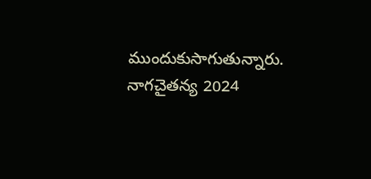ముందుకుసాగుతున్నారు. నాగచైతన్య 2024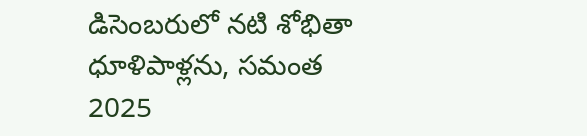డిసెంబరులో నటి శోభితా ధూళిపాళ్లను, సమంత 2025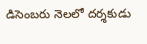డిసెంబరు నెలలో దర్శకుడు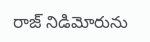రాజ్ నిడిమోరును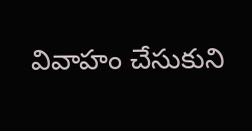వివాహం చేసుకుని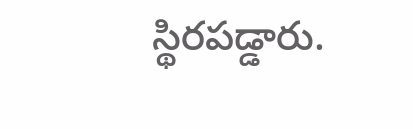స్థిరపడ్డారు.